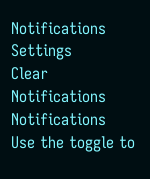Notifications
Settings
Clear Notifications
Notifications
Use the toggle to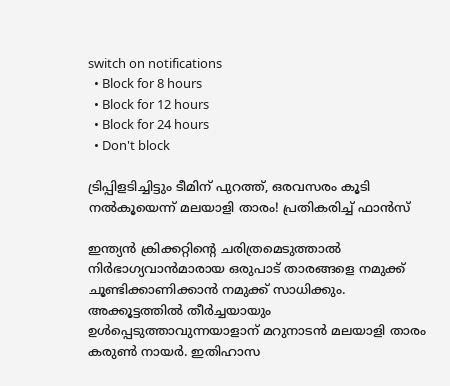switch on notifications
  • Block for 8 hours
  • Block for 12 hours
  • Block for 24 hours
  • Don't block

ട്രിപ്പിളടിച്ചിട്ടും ടീമിന് പുറത്ത്, ഒരവസരം കൂടി നല്‍കൂയെന്ന് മലയാളി താരം! പ്രതികരിച്ച് ഫാന്‍സ്

ഇന്ത്യന്‍ ക്രിക്കറ്റിന്റെ ചരിത്രമെടുത്താല്‍ നിര്‍ഭാഗ്യവാന്‍മാരായ ഒരുപാട് താരങ്ങളെ നമുക്ക് ചൂണ്ടിക്കാണിക്കാന്‍ നമുക്ക് സാധിക്കും. അക്കൂട്ടത്തില്‍ തീര്‍ച്ചയായും ഉള്‍പ്പെടുത്താവുന്നയാളാന് മറുനാടന്‍ മലയാളി താരം കരുണ്‍ നായര്‍. ഇതിഹാസ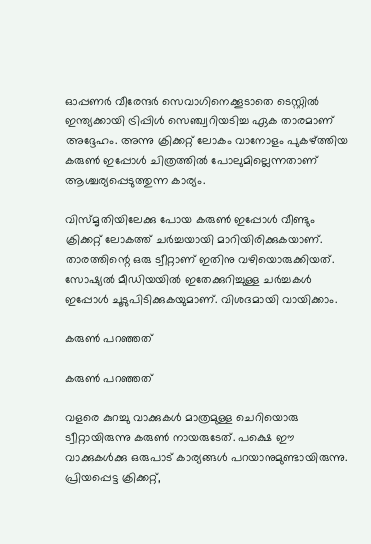ഓപ്പണര്‍ വീരേന്ദര്‍ സെവാഗിനെക്കൂടാതെ ടെസ്റ്റില്‍ ഇന്ത്യക്കായി ട്രിപ്പിള്‍ സെഞ്ച്വറിയടിച്ച ഏക താരമാണ് അദ്ദേഹം. അന്നു ക്രിക്കറ്റ് ലോകം വാനോളം പുകഴ്ത്തിയ കരുണ്‍ ഇപ്പോള്‍ ചിത്രത്തില്‍ പോലുമില്ലെന്നതാണ് ആശ്ചര്യപ്പെടുത്തുന്ന കാര്യം.

വിസ്മൃതിയിലേക്കു പോയ കരുണ്‍ ഇപ്പോള്‍ വീണ്ടും ക്രിക്കറ്റ് ലോകത്ത് ചര്‍ച്ചയായി മാറിയിരിക്കുകയാണ്. താരത്തിന്റെ ഒരു ട്വീറ്റാണ് ഇതിനു വഴിയൊരുക്കിയത്. സോഷ്യല്‍ മീഡിയയില്‍ ഇതേക്കുറിച്ചുള്ള ചര്‍ച്ചകള്‍ ഇപ്പോള്‍ ചൂടുപിടിക്കുകയുമാണ്. വിശദമായി വായിക്കാം.

കരുണ്‍ പറഞ്ഞത്

കരുണ്‍ പറഞ്ഞത്

വളരെ കുറച്ചു വാക്കുകള്‍ മാത്രമുള്ള ചെറിയൊരു ട്വീറ്റായിരുന്നു കരുണ്‍ നായരുടേത്. പക്ഷെ ഈ വാക്കുകള്‍ക്കു ഒരുപാട് കാര്യങ്ങള്‍ പറയാനുമുണ്ടായിരുന്നു. പ്രിയപ്പെട്ട ക്രിക്കറ്റ്,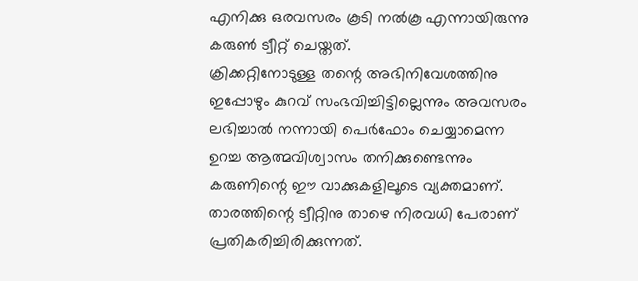എനിക്കു ഒരവസരം കൂടി നല്‍കൂ എന്നായിരുന്നു കരുണ്‍ ട്വീറ്റ് ചെയ്തത്.
ക്രിക്കറ്റിനോടുള്ള തന്റെ അഭിനിവേശത്തിനു ഇപ്പോഴും കുറവ് സംഭവിച്ചിട്ടില്ലെന്നും അവസരം ലഭിച്ചാല്‍ നന്നായി പെര്‍ഫോം ചെയ്യാമെന്ന ഉറച്ച ആത്മവിശ്വാസം തനിക്കുണ്ടെന്നും കരുണിന്റെ ഈ വാക്കുകളിലൂടെ വ്യക്തമാണ്. താരത്തിന്റെ ട്വീറ്റിനു താഴെ നിരവധി പേരാണ് പ്രതികരിച്ചിരിക്കുന്നത്.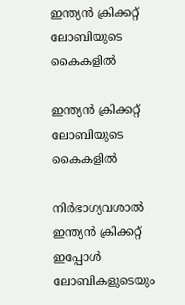ഇന്ത്യന്‍ ക്രിക്കറ്റ് ലോബിയുടെ കൈകളില്‍

ഇന്ത്യന്‍ ക്രിക്കറ്റ് ലോബിയുടെ കൈകളില്‍

നിര്‍ഭാഗ്യവശാല്‍ ഇന്ത്യന്‍ ക്രിക്കറ്റ് ഇപ്പോള്‍ ലോബികളുടെയും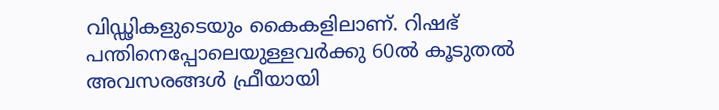വിഡ്ഢികളുടെയും കൈകളിലാണ്. റിഷഭ് പന്തിനെപ്പോലെയുള്ളവര്‍ക്കു 60ല്‍ കൂടുതല്‍ അവസരങ്ങള്‍ ഫ്രീയായി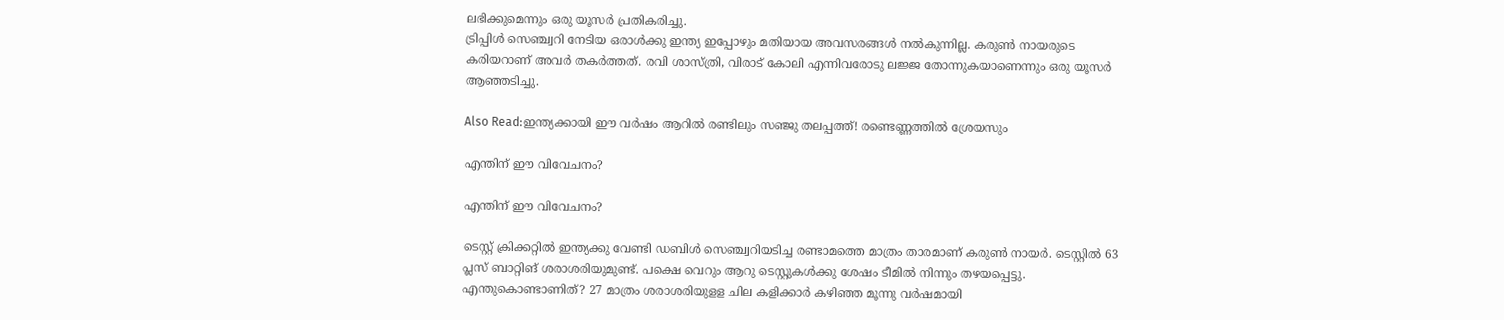ലഭിക്കുമെന്നും ഒരു യൂസര്‍ പ്രതികരിച്ചു.
ട്രിപ്പിള്‍ സെഞ്ച്വറി നേടിയ ഒരാള്‍ക്കു ഇന്ത്യ ഇപ്പോഴും മതിയായ അവസരങ്ങള്‍ നല്‍കുന്നില്ല. കരുണ്‍ നായരുടെ കരിയറാണ് അവര്‍ തകര്‍ത്തത്. രവി ശാസ്ത്രി, വിരാട് കോലി എന്നിവരോടു ലജ്ജ തോന്നുകയാണെന്നും ഒരു യൂസര്‍ ആഞ്ഞടിച്ചു.

Also Read:ഇന്ത്യക്കായി ഈ വര്‍ഷം ആറില്‍ രണ്ടിലും സഞ്ജു തലപ്പത്ത്! രണ്ടെണ്ണത്തില്‍ ശ്രേയസും

എന്തിന് ഈ വിവേചനം?

എന്തിന് ഈ വിവേചനം?

ടെസ്റ്റ് ക്രിക്കറ്റില്‍ ഇന്ത്യക്കു വേണ്ടി ഡബിള്‍ സെഞ്ച്വറിയടിച്ച രണ്ടാമത്തെ മാത്രം താരമാണ് കരുണ്‍ നായര്‍. ടെസ്റ്റില്‍ 63 പ്ലസ് ബാറ്റിങ് ശരാശരിയുമുണ്ട്. പക്ഷെ വെറും ആറു ടെസ്റ്റുകള്‍ക്കു ശേഷം ടീമില്‍ നിന്നും തഴയപ്പെട്ടു. എന്തുകൊണ്ടാണിത്? 27 മാത്രം ശരാശരിയുളള ചില കളിക്കാര്‍ കഴിഞ്ഞ മൂന്നു വര്‍ഷമായി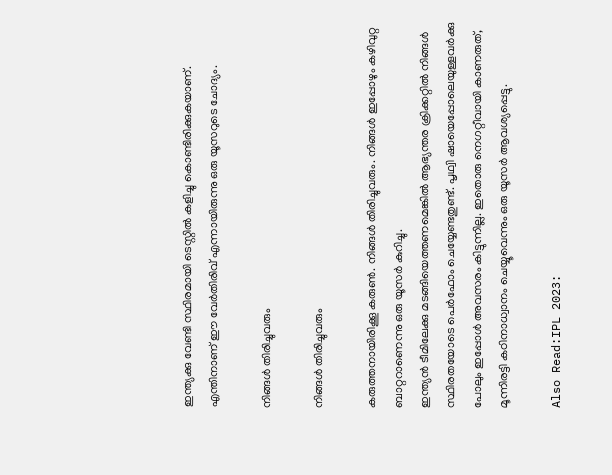ഇന്ത്യക്കു വേണ്ടി സ്ഥിരമായി ടെസ്റ്റില്‍ കളിച്ചു കൊണ്ടിരിക്കുകയാണ്. എന്തിനാണ് ഈ വേര്‍തിരിവ് എന്നായിരുന്നു ഒരു യൂസറുടെ ചോദ്യം.

നിങ്ങള്‍ തിരിച്ചുവരും

നിങ്ങള്‍ തിരിച്ചുവരും

കരുത്തനായിരിക്കൂ കരുണ്‍. നിങ്ങള്‍ തിരിച്ചുവരും. നിങ്ങള്‍ ഇപ്പോഴും കഴിവുറ്റ ബാറ്ററാണെന്നു ഒരു യൂസര്‍ കുറിച്ചു.
ഇന്ത്യന്‍ ടീമിലേക്കു മടങ്ങിയെത്തണമെങ്കില്‍ ആഭ്യന്തര ക്രിക്കറ്റില്‍ നിങ്ങള്‍ സ്ഥിരതയോടെ പെര്‍ഫോം ചെയ്യേണ്ടതുണ്ട്. പൃഥ്വി ഷായെപ്പോലെയുള്ളവര്‍ക്കു പോലും ഇപ്പോള്‍ അവസരം കിട്ടുന്നില്ല. ഇതൊരു നെഗറ്റീവായി കാണരുത്, മൂന്നിരട്ടി കഠിനാധ്വാനം ചെയ്യൂവെന്നും ഒരു യൂസര്‍ ആവശ്യപ്പെട്ടു.

Also Read:IPL 2023: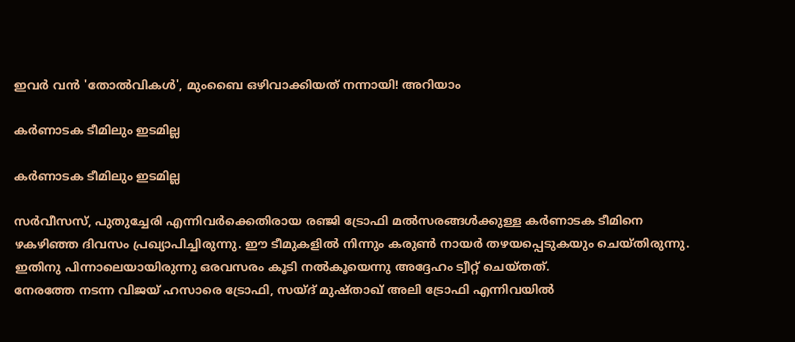ഇവര്‍ വന്‍ 'തോല്‍വികള്‍', മുംബൈ ഒഴിവാക്കിയത് നന്നായി! അറിയാം

കര്‍ണാടക ടീമിലും ഇടമില്ല

കര്‍ണാടക ടീമിലും ഇടമില്ല

സര്‍വീസസ്, പുതുച്ചേരി എന്നിവര്‍ക്കെതിരായ രഞ്ജി ട്രോഫി മല്‍സരങ്ങള്‍ക്കുള്ള കര്‍ണാടക ടീമിനെ ഴകഴിഞ്ഞ ദിവസം പ്രഖ്യാപിച്ചിരുന്നു. ഈ ടീമുകളില്‍ നിന്നും കരുണ്‍ നായര്‍ തഴയപ്പെടുകയും ചെയ്തിരുന്നു. ഇതിനു പിന്നാലെയായിരുന്നു ഒരവസരം കൂടി നല്‍കൂയെന്നു അദ്ദേഹം ട്വീറ്റ് ചെയ്തത്.
നേരത്തേ നടന്ന വിജയ് ഹസാരെ ട്രോഫി, സയ്ദ് മുഷ്താഖ് അലി ട്രോഫി എന്നിവയില്‍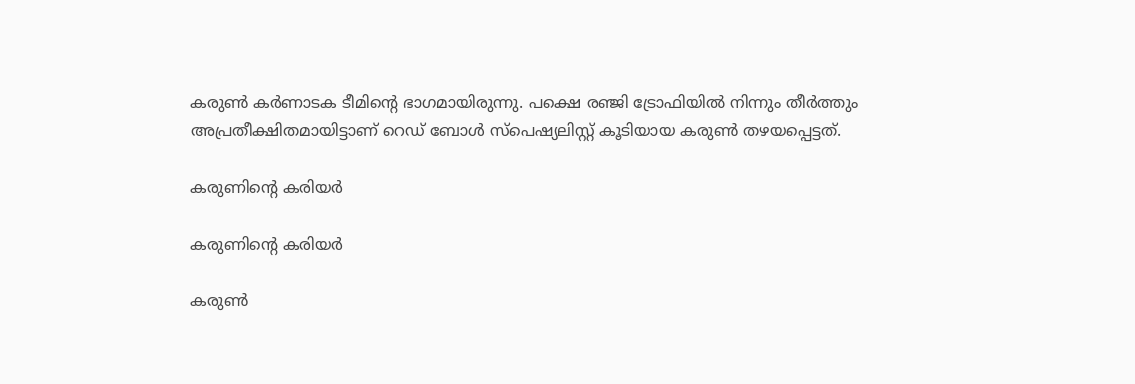കരുണ്‍ കര്‍ണാടക ടീമിന്റെ ഭാഗമായിരുന്നു. പക്ഷെ രഞ്ജി ട്രോഫിയില്‍ നിന്നും തീര്‍ത്തും അപ്രതീക്ഷിതമായിട്ടാണ് റെഡ് ബോള്‍ സ്‌പെഷ്യലിസ്റ്റ് കൂടിയായ കരുണ്‍ തഴയപ്പെട്ടത്.

കരുണിന്റെ കരിയര്‍

കരുണിന്റെ കരിയര്‍

കരുണ്‍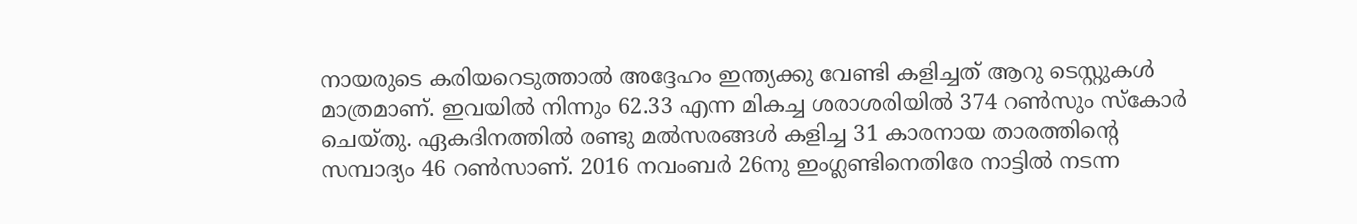നായരുടെ കരിയറെടുത്താല്‍ അദ്ദേഹം ഇന്ത്യക്കു വേണ്ടി കളിച്ചത് ആറു ടെസ്റ്റുകള്‍ മാത്രമാണ്. ഇവയില്‍ നിന്നും 62.33 എന്ന മികച്ച ശരാശരിയില്‍ 374 റണ്‍സും സ്‌കോര്‍ ചെയ്തു. ഏകദിനത്തില്‍ രണ്ടു മല്‍സരങ്ങള്‍ കളിച്ച 31 കാരനായ താരത്തിന്റെ സമ്പാദ്യം 46 റണ്‍സാണ്. 2016 നവംബര്‍ 26നു ഇംഗ്ലണ്ടിനെതിരേ നാട്ടില്‍ നടന്ന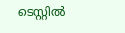ടെസ്റ്റില്‍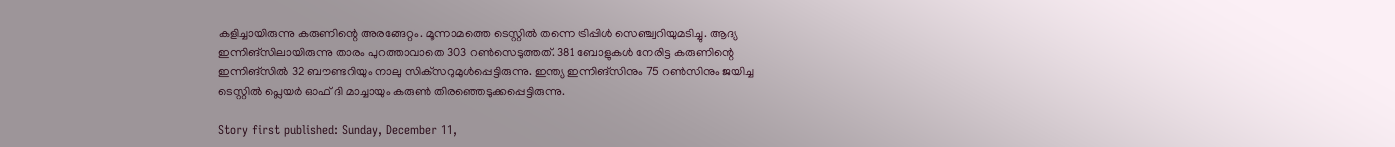കളിച്ചായിരുന്നു കരുണിന്റെ അരങ്ങേറ്റം. മൂന്നാമത്തെ ടെസ്റ്റില്‍ തന്നെ ട്രിപ്പിള്‍ സെഞ്ച്വറിയുമടിച്ചു. ആദ്യ ഇന്നിങ്‌സിലായിരുന്നു താരം പുറത്താവാതെ 303 റണ്‍സെടുത്തത്. 381 ബോളുകള്‍ നേരിട്ട കരുണിന്റെ ഇന്നിങ്‌സില്‍ 32 ബൗണ്ടറിയും നാലു സിക്‌സറുമുള്‍പ്പെട്ടിരുന്നു. ഇന്ത്യ ഇന്നിങ്‌സിനും 75 റണ്‍സിനും ജയിച്ച ടെസ്റ്റില്‍ പ്ലെയര്‍ ഓഫ് ദി മാച്ചായും കരുണ്‍ തിരഞ്ഞെടുക്കപ്പെട്ടിരുന്നു.

Story first published: Sunday, December 11,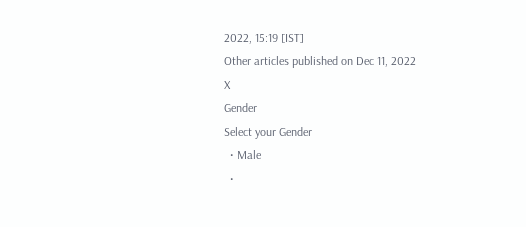2022, 15:19 [IST]
Other articles published on Dec 11, 2022
X
Gender
Select your Gender
  • Male
  •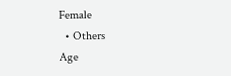Female
  • Others
Age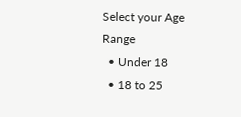Select your Age Range
  • Under 18
  • 18 to 25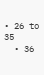• 26 to 35
  • 36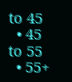to 45
  • 45 to 55
  • 55+